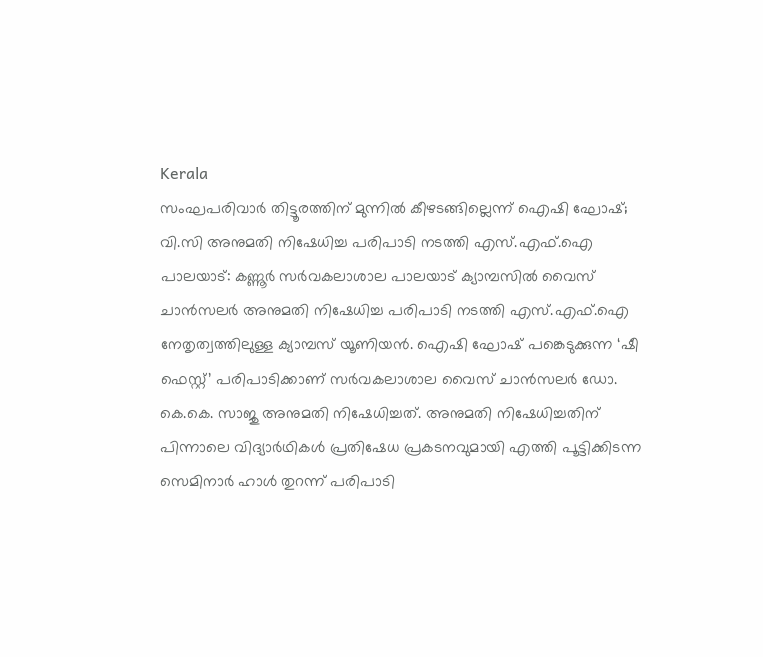Kerala
സംഘപരിവാർ തിട്ടൂരത്തിന് മുന്നിൽ കീഴടങ്ങില്ലെന്ന് ഐഷി ഘോഷ്; വി.സി അനുമതി നിഷേധിച്ച പരിപാടി നടത്തി എസ്.എഫ്.ഐ
പാലയാട്: കണ്ണൂർ സർവകലാശാല പാലയാട് ക്യാമ്പസിൽ വൈസ് ചാൻസലർ അനുമതി നിഷേധിച്ച പരിപാടി നടത്തി എസ്.എഫ്.ഐ നേതൃത്വത്തിലുള്ള ക്യാമ്പസ് യൂണിയൻ. ഐഷി ഘോഷ് പങ്കെടുക്കുന്ന ‘ഷീ ഫെസ്റ്റ്’ പരിപാടിക്കാണ് സർവകലാശാല വൈസ് ചാൻസലർ ഡോ. കെ.കെ. സാജു അനുമതി നിഷേധിച്ചത്. അനുമതി നിഷേധിച്ചതിന് പിന്നാലെ വിദ്യാർഥികൾ പ്രതിഷേധ പ്രകടനവുമായി എത്തി പൂട്ടിക്കിടന്ന സെമിനാർ ഹാൾ തുറന്ന് പരിപാടി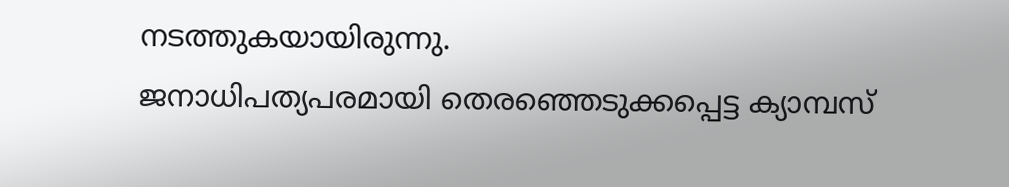നടത്തുകയായിരുന്നു.
ജനാധിപത്യപരമായി തെരഞ്ഞെടുക്കപ്പെട്ട ക്യാമ്പസ്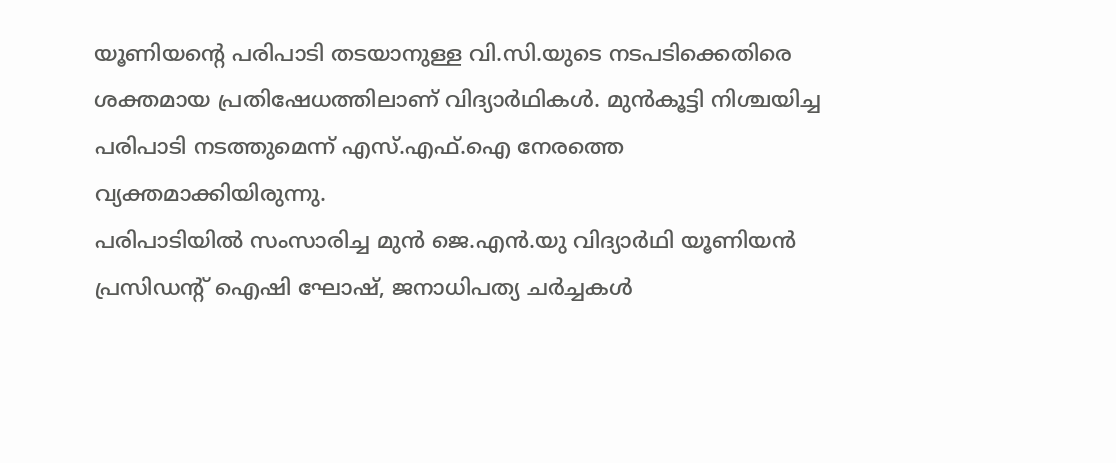യൂണിയന്റെ പരിപാടി തടയാനുള്ള വി.സി.യുടെ നടപടിക്കെതിരെ ശക്തമായ പ്രതിഷേധത്തിലാണ് വിദ്യാർഥികൾ. മുൻകൂട്ടി നിശ്ചയിച്ച പരിപാടി നടത്തുമെന്ന് എസ്.എഫ്.ഐ നേരത്തെ വ്യക്തമാക്കിയിരുന്നു.
പരിപാടിയിൽ സംസാരിച്ച മുൻ ജെ.എൻ.യു വിദ്യാർഥി യൂണിയൻ പ്രസിഡന്റ് ഐഷി ഘോഷ്, ജനാധിപത്യ ചർച്ചകൾ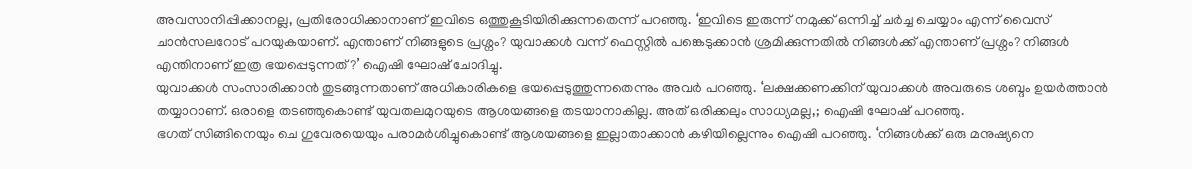അവസാനിപ്പിക്കാനല്ല, പ്രതിരോധിക്കാനാണ് ഇവിടെ ഒത്തുകൂടിയിരിക്കുന്നതെന്ന് പറഞ്ഞു. ‘ഇവിടെ ഇരുന്ന് നമുക്ക് ഒന്നിച്ച് ചർച്ച ചെയ്യാം എന്ന് വൈസ് ചാൻസലറോട് പറയുകയാണ്. എന്താണ് നിങ്ങളുടെ പ്രശ്നം? യുവാക്കൾ വന്ന് ഫെസ്റ്റിൽ പങ്കെടുക്കാൻ ശ്രമിക്കുന്നതിൽ നിങ്ങൾക്ക് എന്താണ് പ്രശ്നം? നിങ്ങൾ എന്തിനാണ് ഇത്ര ഭയപ്പെടുന്നത്?’ ഐഷി ഘോഷ് ചോദിച്ചു.
യുവാക്കൾ സംസാരിക്കാൻ തുടങ്ങുന്നതാണ് അധികാരികളെ ഭയപ്പെടുത്തുന്നതെന്നും അവർ പറഞ്ഞു. ‘ലക്ഷക്കണക്കിന് യുവാക്കൾ അവരുടെ ശബ്ദം ഉയർത്താൻ തയ്യാറാണ്. ഒരാളെ തടഞ്ഞുകൊണ്ട് യുവതലമുറയുടെ ആശയങ്ങളെ തടയാനാകില്ല. അത് ഒരിക്കലും സാധ്യമല്ല,; ഐഷി ഘോഷ് പറഞ്ഞു.
ഭഗത് സിങ്ങിനെയും ചെ ഗുവേരയെയും പരാമർശിച്ചുകൊണ്ട് ആശയങ്ങളെ ഇല്ലാതാക്കാൻ കഴിയില്ലെന്നും ഐഷി പറഞ്ഞു. ‘നിങ്ങൾക്ക് ഒരു മനുഷ്യനെ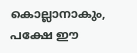കൊല്ലാനാകും, പക്ഷേ ഈ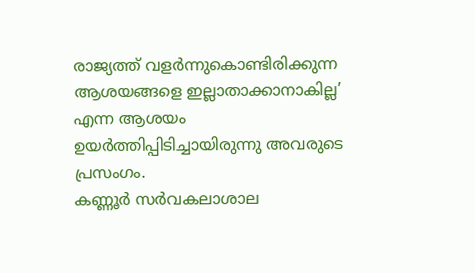രാജ്യത്ത് വളർന്നുകൊണ്ടിരിക്കുന്ന ആശയങ്ങളെ ഇല്ലാതാക്കാനാകില്ല’ എന്ന ആശയം ഉയർത്തിപ്പിടിച്ചായിരുന്നു അവരുടെ പ്രസംഗം.
കണ്ണൂർ സർവകലാശാല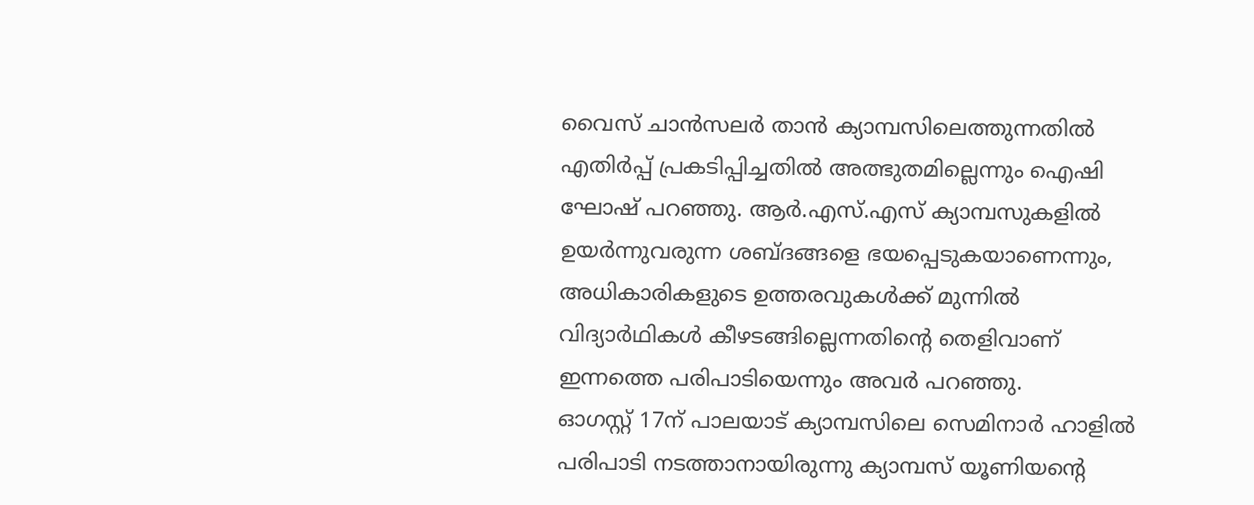വൈസ് ചാൻസലർ താൻ ക്യാമ്പസിലെത്തുന്നതിൽ എതിർപ്പ് പ്രകടിപ്പിച്ചതിൽ അത്ഭുതമില്ലെന്നും ഐഷി ഘോഷ് പറഞ്ഞു. ആർ.എസ്.എസ് ക്യാമ്പസുകളിൽ ഉയർന്നുവരുന്ന ശബ്ദങ്ങളെ ഭയപ്പെടുകയാണെന്നും, അധികാരികളുടെ ഉത്തരവുകൾക്ക് മുന്നിൽ വിദ്യാർഥികൾ കീഴടങ്ങില്ലെന്നതിന്റെ തെളിവാണ് ഇന്നത്തെ പരിപാടിയെന്നും അവർ പറഞ്ഞു.
ഓഗസ്റ്റ് 17ന് പാലയാട് ക്യാമ്പസിലെ സെമിനാർ ഹാളിൽ പരിപാടി നടത്താനായിരുന്നു ക്യാമ്പസ് യൂണിയന്റെ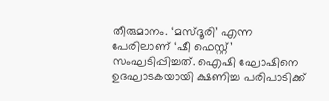തീരുമാനം. ‘മസ്ദൂരി’ എന്ന പേരിലാണ് ‘ഷീ ഫെസ്റ്റ്’ സംഘടിപ്പിച്ചത്. ഐഷി ഘോഷിനെ ഉദഘാടകയായി ക്ഷണിച്ച പരിപാടിക്ക്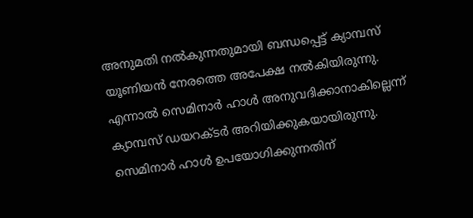അനുമതി നൽകുന്നതുമായി ബന്ധപ്പെട്ട് ക്യാമ്പസ് യൂണിയൻ നേരത്തെ അപേക്ഷ നൽകിയിരുന്നു.
എന്നാൽ സെമിനാർ ഹാൾ അനുവദിക്കാനാകില്ലെന്ന് ക്യാമ്പസ് ഡയറക്ടർ അറിയിക്കുകയായിരുന്നു. സെമിനാർ ഹാൾ ഉപയോഗിക്കുന്നതിന്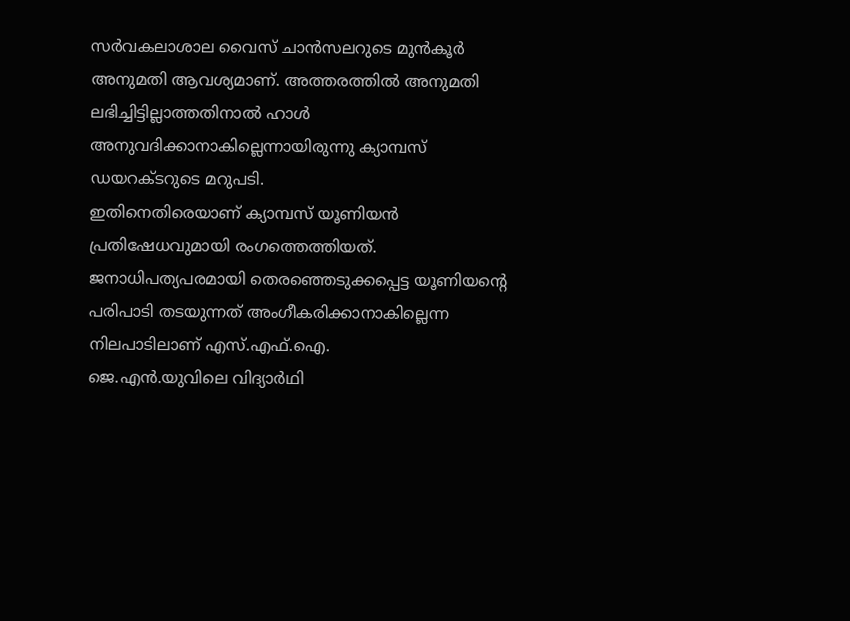സർവകലാശാല വൈസ് ചാൻസലറുടെ മുൻകൂർ അനുമതി ആവശ്യമാണ്. അത്തരത്തിൽ അനുമതി ലഭിച്ചിട്ടില്ലാത്തതിനാൽ ഹാൾ അനുവദിക്കാനാകില്ലെന്നായിരുന്നു ക്യാമ്പസ് ഡയറക്ടറുടെ മറുപടി.
ഇതിനെതിരെയാണ് ക്യാമ്പസ് യൂണിയൻ പ്രതിഷേധവുമായി രംഗത്തെത്തിയത്. ജനാധിപത്യപരമായി തെരഞ്ഞെടുക്കപ്പെട്ട യൂണിയന്റെ പരിപാടി തടയുന്നത് അംഗീകരിക്കാനാകില്ലെന്ന നിലപാടിലാണ് എസ്.എഫ്.ഐ.
ജെ.എൻ.യുവിലെ വിദ്യാർഥി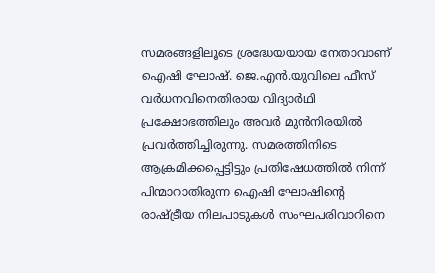സമരങ്ങളിലൂടെ ശ്രദ്ധേയയായ നേതാവാണ് ഐഷി ഘോഷ്. ജെ.എൻ.യുവിലെ ഫീസ് വർധനവിനെതിരായ വിദ്യാർഥി പ്രക്ഷോഭത്തിലും അവർ മുൻനിരയിൽ പ്രവർത്തിച്ചിരുന്നു. സമരത്തിനിടെ ആക്രമിക്കപ്പെട്ടിട്ടും പ്രതിഷേധത്തിൽ നിന്ന് പിന്മാറാതിരുന്ന ഐഷി ഘോഷിന്റെ രാഷ്ട്രീയ നിലപാടുകൾ സംഘപരിവാറിനെ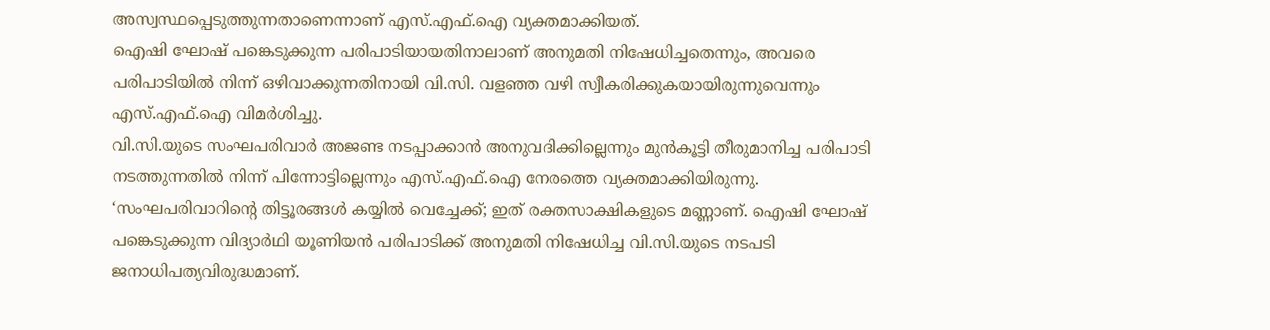അസ്വസ്ഥപ്പെടുത്തുന്നതാണെന്നാണ് എസ്.എഫ്.ഐ വ്യക്തമാക്കിയത്.
ഐഷി ഘോഷ് പങ്കെടുക്കുന്ന പരിപാടിയായതിനാലാണ് അനുമതി നിഷേധിച്ചതെന്നും, അവരെ പരിപാടിയിൽ നിന്ന് ഒഴിവാക്കുന്നതിനായി വി.സി. വളഞ്ഞ വഴി സ്വീകരിക്കുകയായിരുന്നുവെന്നും എസ്.എഫ്.ഐ വിമർശിച്ചു.
വി.സി.യുടെ സംഘപരിവാർ അജണ്ട നടപ്പാക്കാൻ അനുവദിക്കില്ലെന്നും മുൻകൂട്ടി തീരുമാനിച്ച പരിപാടി നടത്തുന്നതിൽ നിന്ന് പിന്നോട്ടില്ലെന്നും എസ്.എഫ്.ഐ നേരത്തെ വ്യക്തമാക്കിയിരുന്നു.
‘സംഘപരിവാറിന്റെ തിട്ടൂരങ്ങൾ കയ്യിൽ വെച്ചേക്ക്; ഇത് രക്തസാക്ഷികളുടെ മണ്ണാണ്. ഐഷി ഘോഷ് പങ്കെടുക്കുന്ന വിദ്യാർഥി യൂണിയൻ പരിപാടിക്ക് അനുമതി നിഷേധിച്ച വി.സി.യുടെ നടപടി ജനാധിപത്യവിരുദ്ധമാണ്.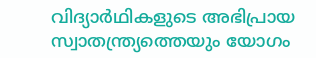വിദ്യാർഥികളുടെ അഭിപ്രായ സ്വാതന്ത്ര്യത്തെയും യോഗം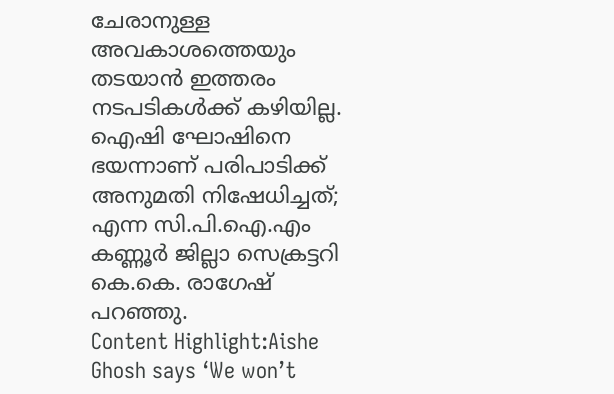ചേരാനുള്ള അവകാശത്തെയും തടയാൻ ഇത്തരം നടപടികൾക്ക് കഴിയില്ല. ഐഷി ഘോഷിനെ ഭയന്നാണ് പരിപാടിക്ക് അനുമതി നിഷേധിച്ചത്; എന്ന സി.പി.ഐ.എം കണ്ണൂർ ജില്ലാ സെക്രട്ടറി കെ.കെ. രാഗേഷ് പറഞ്ഞു.
Content Highlight:Aishe Ghosh says ‘We won’t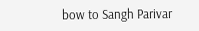bow to Sangh Parivar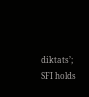diktats’; SFI holds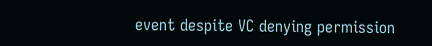event despite VC denying permission